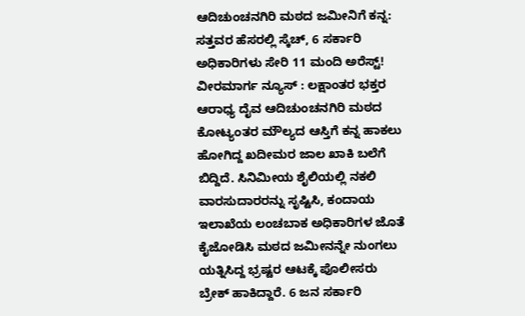ಆದಿಚುಂಚನಗಿರಿ ಮಠದ ಜಮೀನಿಗೆ ಕನ್ನ: ಸತ್ತವರ ಹೆಸರಲ್ಲಿ ಸ್ಕೆಚ್, 6 ಸರ್ಕಾರಿ ಅಧಿಕಾರಿಗಳು ಸೇರಿ 11 ಮಂದಿ ಅರೆಸ್ಟ್!
ವೀರಮಾರ್ಗ ನ್ಯೂಸ್ : ಲಕ್ಷಾಂತರ ಭಕ್ತರ ಆರಾಧ್ಯ ದೈವ ಆದಿಚುಂಚನಗಿರಿ ಮಠದ ಕೋಟ್ಯಂತರ ಮೌಲ್ಯದ ಆಸ್ತಿಗೆ ಕನ್ನ ಹಾಕಲು ಹೋಗಿದ್ದ ಖದೀಮರ ಜಾಲ ಖಾಕಿ ಬಲೆಗೆ ಬಿದ್ದಿದೆ. ಸಿನಿಮೀಯ ಶೈಲಿಯಲ್ಲಿ ನಕಲಿ ವಾರಸುದಾರರನ್ನು ಸೃಷ್ಟಿಸಿ, ಕಂದಾಯ ಇಲಾಖೆಯ ಲಂಚಬಾಕ ಅಧಿಕಾರಿಗಳ ಜೊತೆ ಕೈಜೋಡಿಸಿ ಮಠದ ಜಮೀನನ್ನೇ ನುಂಗಲು ಯತ್ನಿಸಿದ್ದ ಭ್ರಷ್ಟರ ಆಟಕ್ಕೆ ಪೊಲೀಸರು ಬ್ರೇಕ್ ಹಾಕಿದ್ದಾರೆ. 6 ಜನ ಸರ್ಕಾರಿ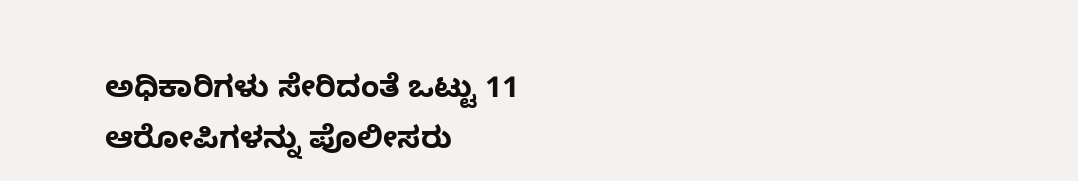ಅಧಿಕಾರಿಗಳು ಸೇರಿದಂತೆ ಒಟ್ಟು 11 ಆರೋಪಿಗಳನ್ನು ಪೊಲೀಸರು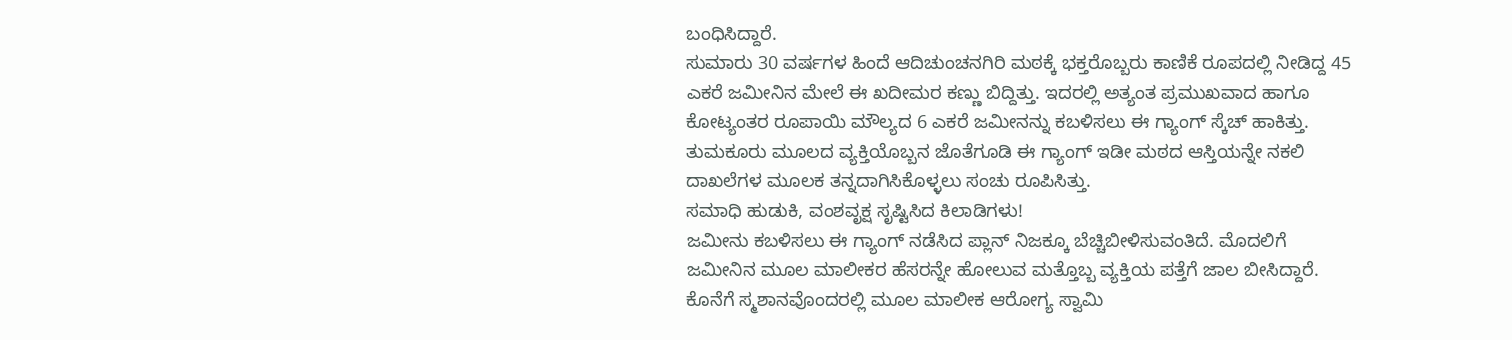ಬಂಧಿಸಿದ್ದಾರೆ.
ಸುಮಾರು 30 ವರ್ಷಗಳ ಹಿಂದೆ ಆದಿಚುಂಚನಗಿರಿ ಮಠಕ್ಕೆ ಭಕ್ತರೊಬ್ಬರು ಕಾಣಿಕೆ ರೂಪದಲ್ಲಿ ನೀಡಿದ್ದ 45 ಎಕರೆ ಜಮೀನಿನ ಮೇಲೆ ಈ ಖದೀಮರ ಕಣ್ಣು ಬಿದ್ದಿತ್ತು. ಇದರಲ್ಲಿ ಅತ್ಯಂತ ಪ್ರಮುಖವಾದ ಹಾಗೂ ಕೋಟ್ಯಂತರ ರೂಪಾಯಿ ಮೌಲ್ಯದ 6 ಎಕರೆ ಜಮೀನನ್ನು ಕಬಳಿಸಲು ಈ ಗ್ಯಾಂಗ್ ಸ್ಕೆಚ್ ಹಾಕಿತ್ತು. ತುಮಕೂರು ಮೂಲದ ವ್ಯಕ್ತಿಯೊಬ್ಬನ ಜೊತೆಗೂಡಿ ಈ ಗ್ಯಾಂಗ್ ಇಡೀ ಮಠದ ಆಸ್ತಿಯನ್ನೇ ನಕಲಿ ದಾಖಲೆಗಳ ಮೂಲಕ ತನ್ನದಾಗಿಸಿಕೊಳ್ಳಲು ಸಂಚು ರೂಪಿಸಿತ್ತು.
ಸಮಾಧಿ ಹುಡುಕಿ, ವಂಶವೃಕ್ಷ ಸೃಷ್ಟಿಸಿದ ಕಿಲಾಡಿಗಳು!
ಜಮೀನು ಕಬಳಿಸಲು ಈ ಗ್ಯಾಂಗ್ ನಡೆಸಿದ ಪ್ಲಾನ್ ನಿಜಕ್ಕೂ ಬೆಚ್ಚಿಬೀಳಿಸುವಂತಿದೆ. ಮೊದಲಿಗೆ ಜಮೀನಿನ ಮೂಲ ಮಾಲೀಕರ ಹೆಸರನ್ನೇ ಹೋಲುವ ಮತ್ತೊಬ್ಬ ವ್ಯಕ್ತಿಯ ಪತ್ತೆಗೆ ಜಾಲ ಬೀಸಿದ್ದಾರೆ. ಕೊನೆಗೆ ಸ್ಮಶಾನವೊಂದರಲ್ಲಿ ಮೂಲ ಮಾಲೀಕ ಆರೋಗ್ಯ ಸ್ವಾಮಿ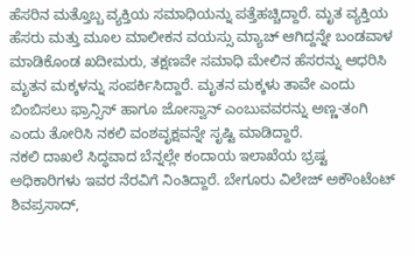ಹೆಸರಿನ ಮತ್ತೊಬ್ಬ ವ್ಯಕ್ತಿಯ ಸಮಾಧಿಯನ್ನು ಪತ್ತೆಹಚ್ಚಿದ್ದಾರೆ. ಮೃತ ವ್ಯಕ್ತಿಯ ಹೆಸರು ಮತ್ತು ಮೂಲ ಮಾಲೀಕನ ವಯಸ್ಸು ಮ್ಯಾಚ್ ಆಗಿದ್ದನ್ನೇ ಬಂಡವಾಳ ಮಾಡಿಕೊಂಡ ಖದೀಮರು, ತಕ್ಷಣವೇ ಸಮಾಧಿ ಮೇಲಿನ ಹೆಸರನ್ನು ಆಧರಿಸಿ ಮೃತನ ಮಕ್ಕಳನ್ನು ಸಂಪರ್ಕಿಸಿದ್ದಾರೆ. ಮೃತನ ಮಕ್ಕಳು ತಾವೇ ಎಂದು ಬಿಂಬಿಸಲು ಫ್ರಾನ್ಸಿಸ್ ಹಾಗೂ ಜೋಸ್ವಾನ್ ಎಂಬುವವರನ್ನು ಅಣ್ಣ-ತಂಗಿ ಎಂದು ತೋರಿಸಿ ನಕಲಿ ವಂಶವೃಕ್ಷವನ್ನೇ ಸೃಷ್ಟಿ ಮಾಡಿದ್ದಾರೆ.
ನಕಲಿ ದಾಖಲೆ ಸಿದ್ಧವಾದ ಬೆನ್ನಲ್ಲೇ ಕಂದಾಯ ಇಲಾಖೆಯ ಭ್ರಷ್ಟ ಅಧಿಕಾರಿಗಳು ಇವರ ನೆರವಿಗೆ ನಿಂತಿದ್ದಾರೆ. ಬೇಗೂರು ವಿಲೇಜ್ ಅಕೌಂಟೆಂಟ್ ಶಿವಪ್ರಸಾದ್,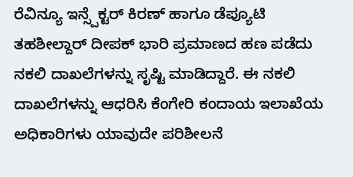ರೆವಿನ್ಯೂ ಇನ್ಸ್ಪೆಕ್ಟರ್ ಕಿರಣ್ ಹಾಗೂ ಡೆಪ್ಯೂಟಿ ತಹಶೀಲ್ದಾರ್ ದೀಪಕ್ ಭಾರಿ ಪ್ರಮಾಣದ ಹಣ ಪಡೆದು ನಕಲಿ ದಾಖಲೆಗಳನ್ನು ಸೃಷ್ಟಿ ಮಾಡಿದ್ದಾರೆ. ಈ ನಕಲಿ ದಾಖಲೆಗಳನ್ನು ಆಧರಿಸಿ ಕೆಂಗೇರಿ ಕಂದಾಯ ಇಲಾಖೆಯ ಅಧಿಕಾರಿಗಳು ಯಾವುದೇ ಪರಿಶೀಲನೆ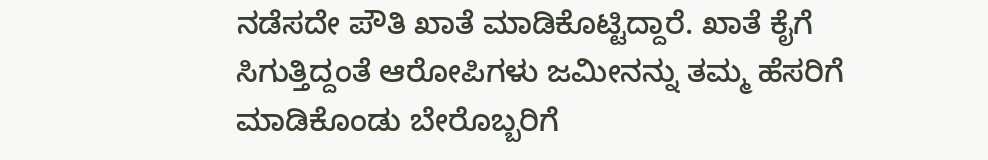ನಡೆಸದೇ ಪೌತಿ ಖಾತೆ ಮಾಡಿಕೊಟ್ಟಿದ್ದಾರೆ. ಖಾತೆ ಕೈಗೆ ಸಿಗುತ್ತಿದ್ದಂತೆ ಆರೋಪಿಗಳು ಜಮೀನನ್ನು ತಮ್ಮ ಹೆಸರಿಗೆ ಮಾಡಿಕೊಂಡು ಬೇರೊಬ್ಬರಿಗೆ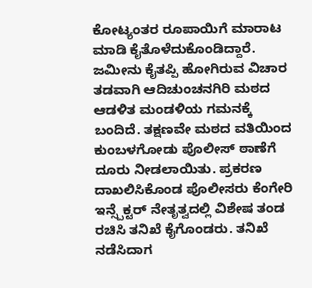ಕೋಟ್ಯಂತರ ರೂಪಾಯಿಗೆ ಮಾರಾಟ ಮಾಡಿ ಕೈತೊಳೆದುಕೊಂಡಿದ್ದಾರೆ.
ಜಮೀನು ಕೈತಪ್ಪಿ ಹೋಗಿರುವ ವಿಚಾರ ತಡವಾಗಿ ಆದಿಚುಂಚನಗಿರಿ ಮಠದ ಆಡಳಿತ ಮಂಡಳಿಯ ಗಮನಕ್ಕೆ ಬಂದಿದೆ. ತಕ್ಷಣವೇ ಮಠದ ವತಿಯಿಂದ ಕುಂಬಳಗೋಡು ಪೊಲೀಸ್ ಠಾಣೆಗೆ ದೂರು ನೀಡಲಾಯಿತು. ಪ್ರಕರಣ ದಾಖಲಿಸಿಕೊಂಡ ಪೊಲೀಸರು ಕೆಂಗೇರಿ ಇನ್ಸ್ಪೆಕ್ಟರ್ ನೇತೃತ್ವದಲ್ಲಿ ವಿಶೇಷ ತಂಡ ರಚಿಸಿ ತನಿಖೆ ಕೈಗೊಂಡರು. ತನಿಖೆ ನಡೆಸಿದಾಗ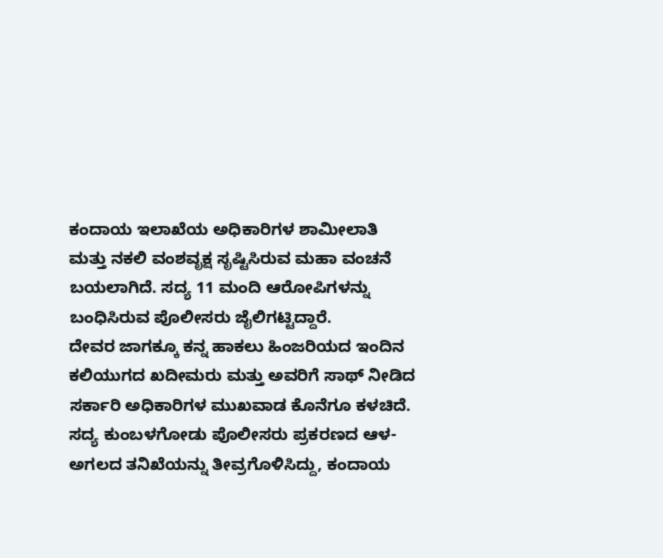ಕಂದಾಯ ಇಲಾಖೆಯ ಅಧಿಕಾರಿಗಳ ಶಾಮೀಲಾತಿ ಮತ್ತು ನಕಲಿ ವಂಶವೃಕ್ಷ ಸೃಷ್ಟಿಸಿರುವ ಮಹಾ ವಂಚನೆ ಬಯಲಾಗಿದೆ. ಸದ್ಯ 11 ಮಂದಿ ಆರೋಪಿಗಳನ್ನು ಬಂಧಿಸಿರುವ ಪೊಲೀಸರು ಜೈಲಿಗಟ್ಟಿದ್ದಾರೆ.
ದೇವರ ಜಾಗಕ್ಕೂ ಕನ್ನ ಹಾಕಲು ಹಿಂಜರಿಯದ ಇಂದಿನ ಕಲಿಯುಗದ ಖದೀಮರು ಮತ್ತು ಅವರಿಗೆ ಸಾಥ್ ನೀಡಿದ ಸರ್ಕಾರಿ ಅಧಿಕಾರಿಗಳ ಮುಖವಾಡ ಕೊನೆಗೂ ಕಳಚಿದೆ. ಸದ್ಯ ಕುಂಬಳಗೋಡು ಪೊಲೀಸರು ಪ್ರಕರಣದ ಆಳ-ಅಗಲದ ತನಿಖೆಯನ್ನು ತೀವ್ರಗೊಳಿಸಿದ್ದು, ಕಂದಾಯ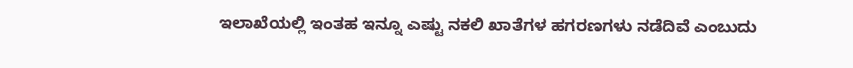ಇಲಾಖೆಯಲ್ಲಿ ಇಂತಹ ಇನ್ನೂ ಎಷ್ಟು ನಕಲಿ ಖಾತೆಗಳ ಹಗರಣಗಳು ನಡೆದಿವೆ ಎಂಬುದು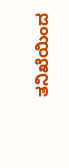ತನಿಖೆಯಿಂದ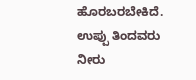ಹೊರಬರಬೇಕಿದೆ.
ಉಪ್ಪು ತಿಂದವರು ನೀರು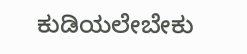ಕುಡಿಯಲೇಬೇಕು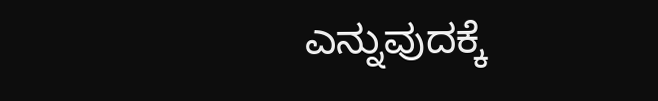ಎನ್ನುವುದಕ್ಕೆ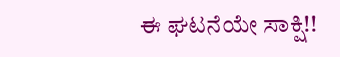ಈ ಘಟನೆಯೇ ಸಾಕ್ಷಿ!!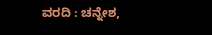ವರದಿ : ಚನ್ನೇಶ,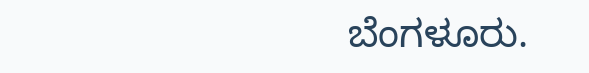ಬೆಂಗಳೂರು.